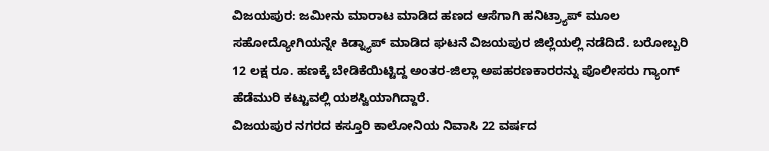ವಿಜಯಪುರ: ಜಮೀನು ಮಾರಾಟ ಮಾಡಿದ ಹಣದ ಆಸೆಗಾಗಿ ಹನಿಟ್ರ್ಯಾಪ್ ಮೂಲ ಸಹೋದ್ಯೋಗಿಯನ್ನೇ ಕಿಡ್ನ್ಯಾಪ್ ಮಾಡಿದ ಘಟನೆ ವಿಜಯಪುರ ಜಿಲ್ಲೆಯಲ್ಲಿ ನಡೆದಿದೆ. ಬರೋಬ್ಬರಿ 12 ಲಕ್ಷ ರೂ. ಹಣಕ್ಕೆ ಬೇಡಿಕೆಯಿಟ್ಟಿದ್ದ ಅಂತರ-ಜಿಲ್ಲಾ ಅಪಹರಣಕಾರರನ್ನು ಪೊಲೀಸರು ಗ್ಯಾಂಗ್ ಹೆಡೆಮುರಿ ಕಟ್ಟುವಲ್ಲಿ ಯಶಸ್ವಿಯಾಗಿದ್ದಾರೆ.
ವಿಜಯಪುರ ನಗರದ ಕಸ್ತೂರಿ ಕಾಲೋನಿಯ ನಿವಾಸಿ 22 ವರ್ಷದ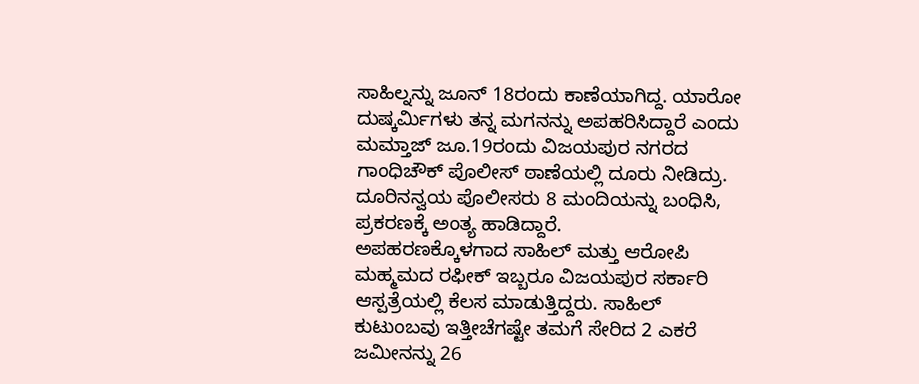ಸಾಹಿಲ್ನನ್ನು ಜೂನ್ 18ರಂದು ಕಾಣೆಯಾಗಿದ್ದ. ಯಾರೋ ದುಷ್ಕರ್ಮಿಗಳು ತನ್ನ ಮಗನನ್ನು ಅಪಹರಿಸಿದ್ದಾರೆ ಎಂದು ಮಮ್ತಾಜ್ ಜೂ.19ರಂದು ವಿಜಯಪುರ ನಗರದ ಗಾಂಧಿಚೌಕ್ ಪೊಲೀಸ್ ಠಾಣೆಯಲ್ಲಿ ದೂರು ನೀಡಿದ್ರು. ದೂರಿನನ್ವಯ ಪೊಲೀಸರು 8 ಮಂದಿಯನ್ನು ಬಂಧಿಸಿ, ಪ್ರಕರಣಕ್ಕೆ ಅಂತ್ಯ ಹಾಡಿದ್ದಾರೆ.
ಅಪಹರಣಕ್ಕೊಳಗಾದ ಸಾಹಿಲ್ ಮತ್ತು ಆರೋಪಿ ಮಹ್ಮಮದ ರಫೀಕ್ ಇಬ್ಬರೂ ವಿಜಯಪುರ ಸರ್ಕಾರಿ ಆಸ್ಪತ್ರೆಯಲ್ಲಿ ಕೆಲಸ ಮಾಡುತ್ತಿದ್ದರು. ಸಾಹಿಲ್ ಕುಟುಂಬವು ಇತ್ತೀಚೆಗಷ್ಟೇ ತಮಗೆ ಸೇರಿದ 2 ಎಕರೆ ಜಮೀನನ್ನು 26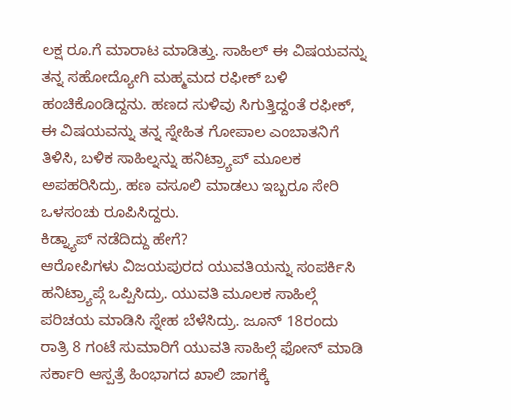ಲಕ್ಷ ರೂ.ಗೆ ಮಾರಾಟ ಮಾಡಿತ್ತು. ಸಾಹಿಲ್ ಈ ವಿಷಯವನ್ನು ತನ್ನ ಸಹೋದ್ಯೋಗಿ ಮಹ್ಮಮದ ರಫೀಕ್ ಬಳಿ ಹಂಚಿಕೊಂಡಿದ್ದನು. ಹಣದ ಸುಳಿವು ಸಿಗುತ್ತಿದ್ದಂತೆ ರಫೀಕ್, ಈ ವಿಷಯವನ್ನು ತನ್ನ ಸ್ನೇಹಿತ ಗೋಪಾಲ ಎಂಬಾತನಿಗೆ ತಿಳಿಸಿ, ಬಳಿಕ ಸಾಹಿಲ್ನನ್ನು ಹನಿಟ್ರ್ಯಾಪ್ ಮೂಲಕ ಅಪಹರಿಸಿದ್ರು. ಹಣ ವಸೂಲಿ ಮಾಡಲು ಇಬ್ಬರೂ ಸೇರಿ ಒಳಸಂಚು ರೂಪಿಸಿದ್ದರು.
ಕಿಡ್ನ್ಯಾಪ್ ನಡೆದಿದ್ದು ಹೇಗೆ?
ಆರೋಪಿಗಳು ವಿಜಯಪುರದ ಯುವತಿಯನ್ನು ಸಂಪರ್ಕಿಸಿ ಹನಿಟ್ರ್ಯಾಪ್ಗೆ ಒಪ್ಪಿಸಿದ್ರು. ಯುವತಿ ಮೂಲಕ ಸಾಹಿಲ್ಗೆ ಪರಿಚಯ ಮಾಡಿಸಿ ಸ್ನೇಹ ಬೆಳೆಸಿದ್ರು. ಜೂನ್ 18ರಂದು ರಾತ್ರಿ 8 ಗಂಟೆ ಸುಮಾರಿಗೆ ಯುವತಿ ಸಾಹಿಲ್ಗೆ ಫೋನ್ ಮಾಡಿ ಸರ್ಕಾರಿ ಆಸ್ಪತ್ರೆ ಹಿಂಭಾಗದ ಖಾಲಿ ಜಾಗಕ್ಕೆ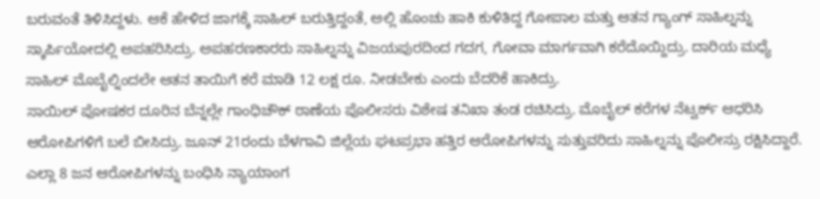ಬರುವಂತೆ ತಿಳಿಸಿದ್ದಳು. ಆಕೆ ಹೇಳಿದ ಜಾಗಕ್ಕೆ ಸಾಹಿಲ್ ಬರುತ್ತಿದ್ದಂತೆ, ಅಲ್ಲಿ ಹೊಂಚು ಹಾಕಿ ಕುಳಿತಿದ್ದ ಗೋಪಾಲ ಮತ್ತು ಆತನ ಗ್ಯಾಂಗ್ ಸಾಹಿಲ್ನನ್ನು ಸ್ಕಾರ್ಪಿಯೋದಲ್ಲಿ ಅಪಹರಿಸಿದ್ರು. ಅಪಹರಣಕಾರರು ಸಾಹಿಲ್ನನ್ನು ವಿಜಯಪುರದಿಂದ ಗದಗ, ಗೋವಾ ಮಾರ್ಗವಾಗಿ ಕರೆದೊಯ್ದಿದ್ರು. ದಾರಿಯ ಮಧ್ಯೆ ಸಾಹಿಲ್ ಮೊಬೈಲ್ನಿಂದಲೇ ಆತನ ತಾಯಿಗೆ ಕರೆ ಮಾಡಿ 12 ಲಕ್ಷ ರೂ. ನೀಡಬೇಕು ಎಂದು ಬೆದರಿಕೆ ಹಾಕಿದ್ರು.
ಸಾಯಿಲ್ ಪೋಷಕರ ದೂರಿನ ಬೆನ್ನಲ್ಲೇ ಗಾಂಧಿಚೌಕ್ ಠಾಣೆಯ ಪೊಲೀಸರು ವಿಶೇಷ ತನಿಖಾ ತಂಡ ರಚಿಸಿದ್ರು. ಮೊಬೈಲ್ ಕರೆಗಳ ನೆಟ್ವರ್ಕ್ ಆಧರಿಸಿ ಆರೋಪಿಗಳಿಗೆ ಬಲೆ ಬೀಸಿದ್ರು. ಜೂನ್ 21ರಂದು ಬೆಳಗಾವಿ ಜಿಲ್ಲೆಯ ಘಟಪ್ರಭಾ ಹತ್ತಿರ ಆರೋಪಿಗಳನ್ನು ಸುತ್ತುವರಿದು ಸಾಹಿಲ್ನನ್ನು ಪೊಲೀಸ್ರು ರಕ್ಷಿಸಿದ್ದಾರೆ. ಎಲ್ಲಾ 8 ಜನ ಆರೋಪಿಗಳನ್ನು ಬಂಧಿಸಿ ನ್ಯಾಯಾಂಗ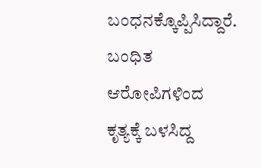ಬಂಧನಕ್ಕೊಪ್ಪಿಸಿದ್ದಾರೆ. ಬಂಧಿತ ಆರೋಪಿಗಳಿಂದ ಕೃತ್ಯಕ್ಕೆ ಬಳಸಿದ್ದ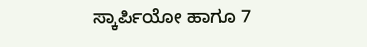ಸ್ಕಾರ್ಪಿಯೋ ಹಾಗೂ 7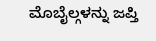ಮೊಬೈಲ್ಗಳನ್ನು ಜಪ್ತಿ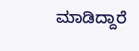ಮಾಡಿದ್ದಾರೆ